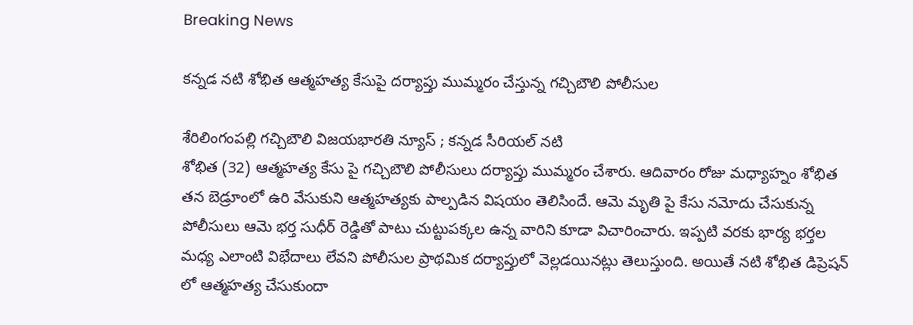Breaking News

కన్నడ నటి శోభిత ఆత్మహత్య కేసుపై దర్యాప్తు ముమ్మరం చేస్తున్న గచ్చిబౌలి పోలీసుల

శేరిలింగంపల్లి గచ్చిబౌలి విజయభారతి న్యూస్ ; కన్నడ సీరియల్ నటి
శోభిత (32) ఆత్మహత్య కేసు పై గచ్చిబౌలి పోలీసులు దర్యాప్తు ముమ్మరం చేశారు. ఆదివారం రోజు మధ్యాహ్నం శోభిత తన బెడ్రూంలో ఉరి వేసుకుని ఆత్మహత్యకు పాల్పడిన విషయం తెలిసిందే. ఆమె మృతి పై కేసు నమోదు చేసుకున్న పోలీసులు ఆమె భర్త సుధీర్ రెడ్డితో పాటు చుట్టుపక్కల ఉన్న వారిని కూడా విచారించారు. ఇప్పటి వరకు భార్య భర్తల మధ్య ఎలాంటి విభేదాలు లేవని పోలీసుల ప్రాథమిక దర్యాప్తులో వెల్లడయినట్లు తెలుస్తుంది. అయితే నటి శోభిత డిప్రెషన్ లో ఆత్మహత్య చేసుకుందా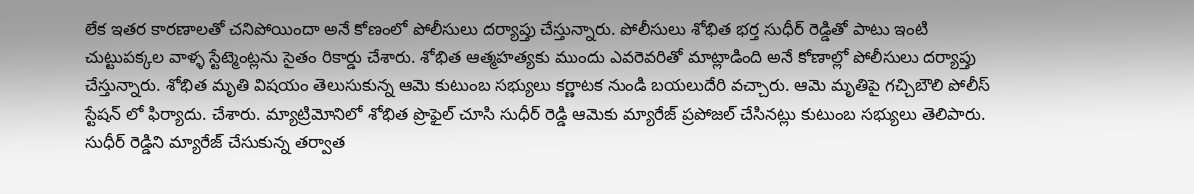లేక ఇతర కారణాలతో చనిపోయిందా అనే కోణంలో పోలీసులు దర్యాప్తు చేస్తున్నారు. పోలీసులు శోభిత భర్త సుధీర్ రెడ్డితో పాటు ఇంటి చుట్టుపక్కల వాళ్ళ స్టేట్మెంట్లను సైతం రికార్డు చేశారు. శోభిత ఆత్మహత్యకు ముందు ఎవరెవరితో మాట్లాడింది అనే కోణాల్లో పోలీసులు దర్యాప్తు చేస్తున్నారు. శోభిత మృతి విషయం తెలుసుకున్న ఆమె కుటుంబ సభ్యులు కర్ణాటక నుండి బయలుదేరి వచ్చారు. ఆమె మృతిపై గచ్చిబౌలి పోలీస్ స్టేషన్ లో ఫిర్యాదు. చేశారు. మ్యాట్రిమోనిలో శోభిత ప్రొఫైల్ చూసి సుధీర్ రెడ్డి ఆమెకు మ్యారేజ్ ప్రపోజల్ చేసినట్లు కుటుంబ సభ్యులు తెలిపారు. సుధీర్ రెడ్డిని మ్యారేజ్ చేసుకున్న తర్వాత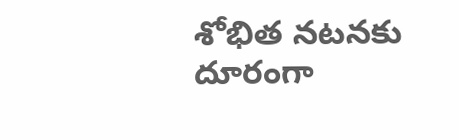శోభిత నటనకు దూరంగా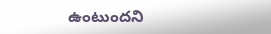ఉంటుందని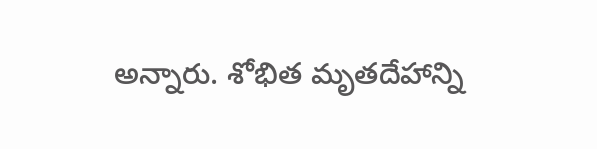అన్నారు. శోభిత మృతదేహాన్ని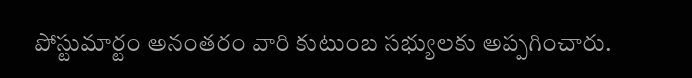పోస్టుమార్టం అనంతరం వారి కుటుంబ సభ్యులకు అప్పగించారు.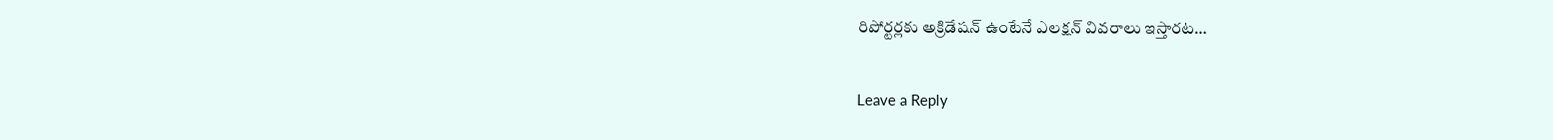రిపోర్టర్లకు అక్రిడేషన్ ఉంటేనే ఎలక్షన్ వివరాలు ఇస్తారట…

Leave a Reply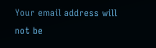Your email address will not be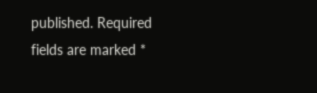published. Required fields are marked *